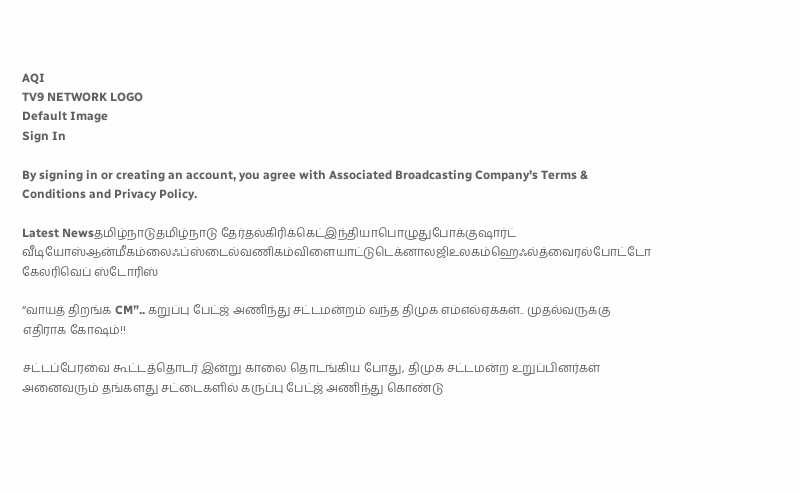AQI
TV9 NETWORK LOGO
Default Image
Sign In

By signing in or creating an account, you agree with Associated Broadcasting Company's Terms & Conditions and Privacy Policy.

Latest Newsதமிழ்நாடுதமிழ்நாடு தேர்தல்கிரிக்கெட்இந்தியாபொழுதுபோக்குஷார்ட் வீடியோஸ்ஆன்மீகம்லைஃப்ஸ்டைல்வணிகம்விளையாட்டுடெக்னாலஜிஉலகம்ஹெஃல்த்வைரல்போட்டோ கேலரிவெப் ஸ்டோரிஸ்

“வாயத் திறங்க CM”.. கறுப்பு பேட்ஜ் அணிந்து சட்டமன்றம் வந்த திமுக எம்எல்ஏக்கள்.. முதல்வருக்கு எதிராக கோஷம்!!

சட்டப்பேரவை கூட்டத்தொடர் இன்று காலை தொடங்கிய போது, திமுக சட்டமன்ற உறுப்பினர்கள் அனைவரும் தங்களது சட்டைகளில் கருப்பு பேட்ஜ் அணிந்து கொண்டு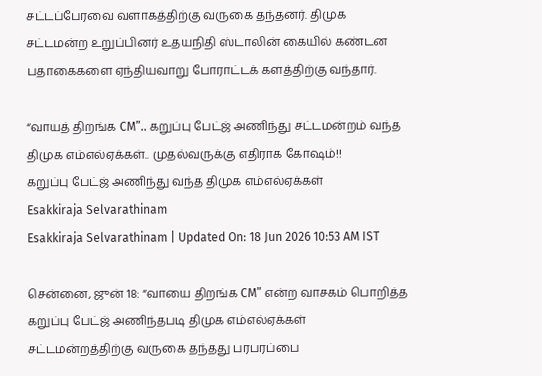சட்டப்பேரவை வளாகத்திற்கு வருகை தந்தனர். திமுக சட்டமன்ற உறுப்பினர் உதயநிதி ஸ்டாலின் கையில் கண்டன பதாகைகளை ஏந்தியவாறு போராட்டக் களத்திற்கு வந்தார்.

“வாயத் திறங்க CM”.. கறுப்பு பேட்ஜ் அணிந்து சட்டமன்றம் வந்த திமுக எம்எல்ஏக்கள்.. முதல்வருக்கு எதிராக கோஷம்!!
கறுப்பு பேட்ஜ் அணிந்து வந்த திமுக எம்எல்ஏக்கள்
Esakkiraja Selvarathinam
Esakkiraja Selvarathinam | Updated On: 18 Jun 2026 10:53 AM IST

சென்னை, ஜுன் 18: “வாயை திறங்க CM” என்ற வாசகம் பொறித்த கறுப்பு பேட்ஜ் அணிந்தபடி திமுக எம்எல்ஏக்கள் சட்டமன்றத்திற்கு வருகை தந்தது பரபரப்பை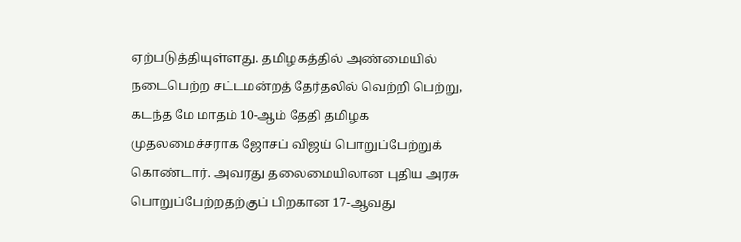ஏற்படுத்தியுள்ளது. தமிழகத்தில் அண்மையில் நடைபெற்ற சட்டமன்றத் தேர்தலில் வெற்றி பெற்று, கடந்த மே மாதம் 10-ஆம் தேதி தமிழக முதலமைச்சராக ஜோசப் விஜய் பொறுப்பேற்றுக் கொண்டார். அவரது தலைமையிலான புதிய அரசு பொறுப்பேற்றதற்குப் பிறகான 17-ஆவது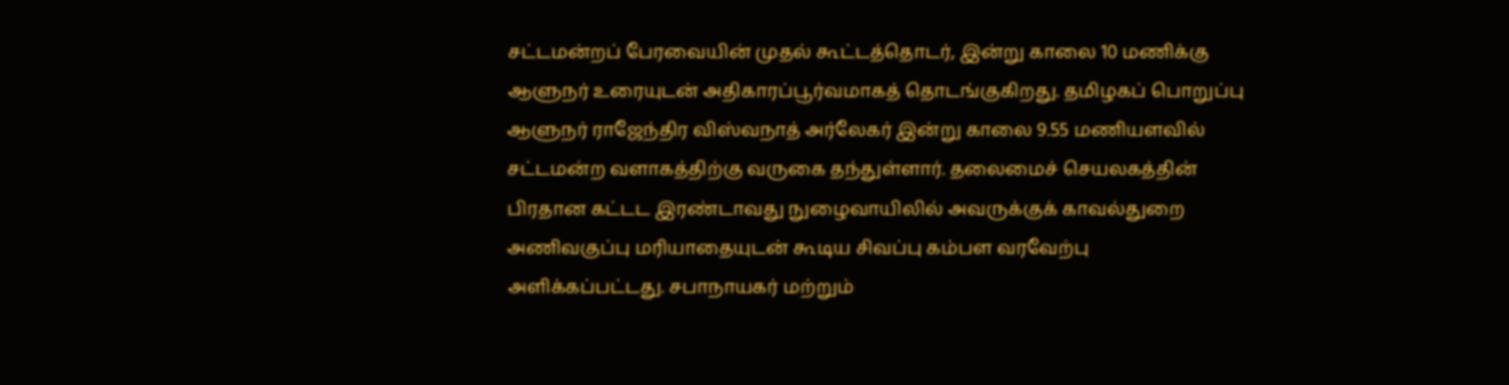சட்டமன்றப் பேரவையின் முதல் கூட்டத்தொடர், இன்று காலை 10 மணிக்கு ஆளுநர் உரையுடன் அதிகாரப்பூர்வமாகத் தொடங்குகிறது. தமிழகப் பொறுப்பு ஆளுநர் ராஜேந்திர விஸ்வநாத் அர்லேகர் இன்று காலை 9.55 மணியளவில் சட்டமன்ற வளாகத்திற்கு வருகை தந்துள்ளார். தலைமைச் செயலகத்தின் பிரதான கட்டட இரண்டாவது நுழைவாயிலில் அவருக்குக் காவல்துறை அணிவகுப்பு மரியாதையுடன் கூடிய சிவப்பு கம்பள வரவேற்பு அளிக்கப்பட்டது. சபாநாயகர் மற்றும்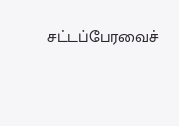சட்டப்பேரவைச்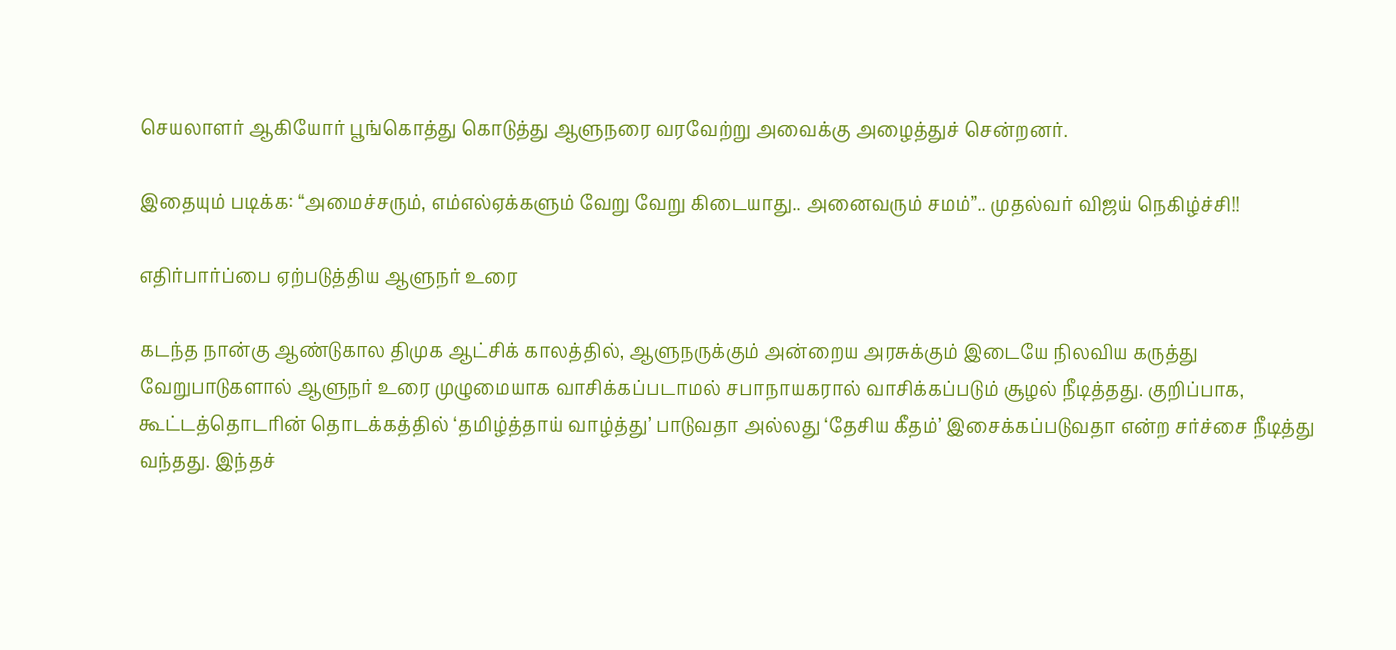செயலாளர் ஆகியோர் பூங்கொத்து கொடுத்து ஆளுநரை வரவேற்று அவைக்கு அழைத்துச் சென்றனர்.

இதையும் படிக்க: “அமைச்சரும், எம்எல்ஏக்களும் வேறு வேறு கிடையாது.. அனைவரும் சமம்”.. முதல்வர் விஜய் நெகிழ்ச்சி!!

எதிர்பார்ப்பை ஏற்படுத்திய ஆளுநர் உரை

கடந்த நான்கு ஆண்டுகால திமுக ஆட்சிக் காலத்தில், ஆளுநருக்கும் அன்றைய அரசுக்கும் இடையே நிலவிய கருத்து வேறுபாடுகளால் ஆளுநர் உரை முழுமையாக வாசிக்கப்படாமல் சபாநாயகரால் வாசிக்கப்படும் சூழல் நீடித்தது. குறிப்பாக, கூட்டத்தொடரின் தொடக்கத்தில் ‘தமிழ்த்தாய் வாழ்த்து’ பாடுவதா அல்லது ‘தேசிய கீதம்’ இசைக்கப்படுவதா என்ற சர்ச்சை நீடித்து வந்தது. இந்தச்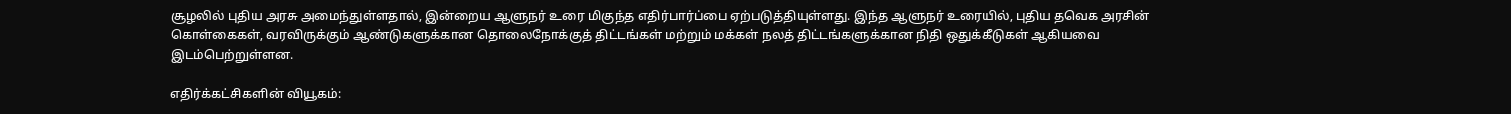சூழலில் புதிய அரசு அமைந்துள்ளதால், இன்றைய ஆளுநர் உரை மிகுந்த எதிர்பார்ப்பை ஏற்படுத்தியுள்ளது. இந்த ஆளுநர் உரையில், புதிய தவெக அரசின் கொள்கைகள், வரவிருக்கும் ஆண்டுகளுக்கான தொலைநோக்குத் திட்டங்கள் மற்றும் மக்கள் நலத் திட்டங்களுக்கான நிதி ஒதுக்கீடுகள் ஆகியவை இடம்பெற்றுள்ளன.

எதிர்க்கட்சிகளின் வியூகம்: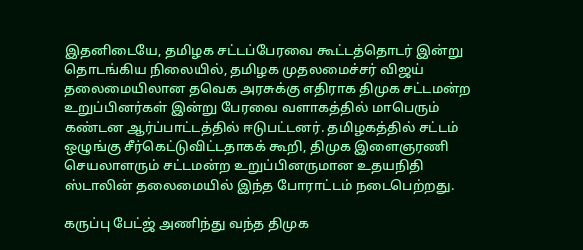இதனிடையே, தமிழக சட்டப்பேரவை கூட்டத்தொடர் இன்று தொடங்கிய நிலையில், தமிழக முதலமைச்சர் விஜய் தலைமையிலான தவெக அரசுக்கு எதிராக திமுக சட்டமன்ற உறுப்பினர்கள் இன்று பேரவை வளாகத்தில் மாபெரும் கண்டன ஆர்ப்பாட்டத்தில் ஈடுபட்டனர். தமிழகத்தில் சட்டம் ஒழுங்கு சீர்கெட்டுவிட்டதாகக் கூறி, திமுக இளைஞரணி செயலாளரும் சட்டமன்ற உறுப்பினருமான உதயநிதி ஸ்டாலின் தலைமையில் இந்த போராட்டம் நடைபெற்றது.

கருப்பு பேட்ஜ் அணிந்து வந்த திமுக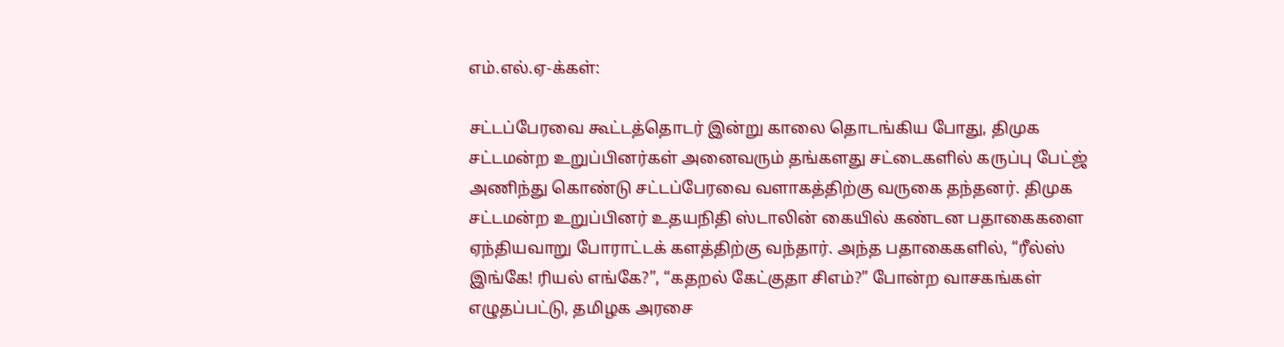எம்.எல்.ஏ-க்கள்:

சட்டப்பேரவை கூட்டத்தொடர் இன்று காலை தொடங்கிய போது, திமுக சட்டமன்ற உறுப்பினர்கள் அனைவரும் தங்களது சட்டைகளில் கருப்பு பேட்ஜ் அணிந்து கொண்டு சட்டப்பேரவை வளாகத்திற்கு வருகை தந்தனர். திமுக சட்டமன்ற உறுப்பினர் உதயநிதி ஸ்டாலின் கையில் கண்டன பதாகைகளை ஏந்தியவாறு போராட்டக் களத்திற்கு வந்தார். அந்த பதாகைகளில், “ரீல்ஸ் இங்கே! ரியல் எங்கே?”, “கதறல் கேட்குதா சிஎம்?” போன்ற வாசகங்கள் எழுதப்பட்டு, தமிழக அரசை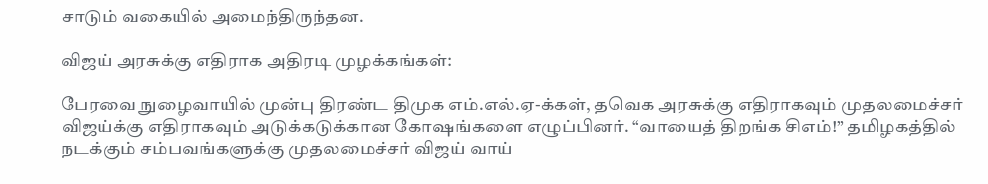சாடும் வகையில் அமைந்திருந்தன.

விஜய் அரசுக்கு எதிராக அதிரடி முழக்கங்கள்:

பேரவை நுழைவாயில் முன்பு திரண்ட திமுக எம்.எல்.ஏ-க்கள், தவெக அரசுக்கு எதிராகவும் முதலமைச்சர் விஜய்க்கு எதிராகவும் அடுக்கடுக்கான கோஷங்களை எழுப்பினர். “வாயைத் திறங்க சிஎம்!” தமிழகத்தில் நடக்கும் சம்பவங்களுக்கு முதலமைச்சர் விஜய் வாய்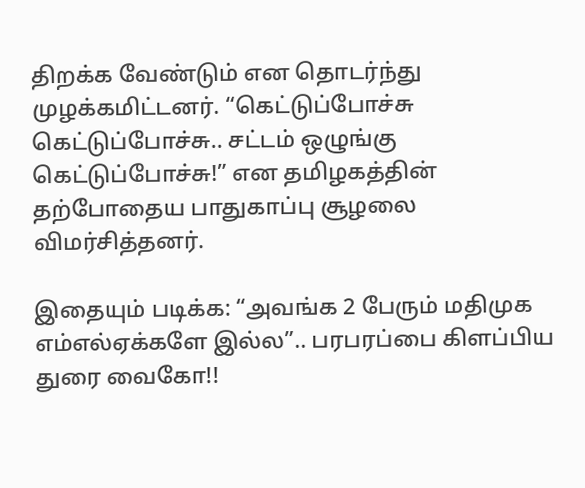திறக்க வேண்டும் என தொடர்ந்து முழக்கமிட்டனர். “கெட்டுப்போச்சு கெட்டுப்போச்சு.. சட்டம் ஒழுங்கு கெட்டுப்போச்சு!” என தமிழகத்தின் தற்போதைய பாதுகாப்பு சூழலை விமர்சித்தனர்.

இதையும் படிக்க: “அவங்க 2 பேரும் மதிமுக எம்எல்ஏக்களே இல்ல”.. பரபரப்பை கிளப்பிய துரை வைகோ!!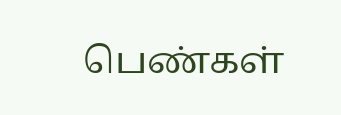பெண்கள்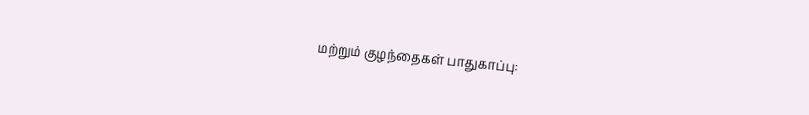மற்றும் குழந்தைகள் பாதுகாப்பு: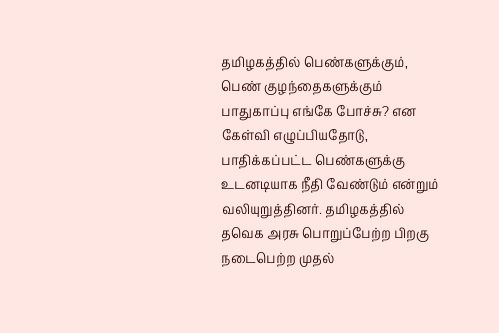தமிழகத்தில் பெண்களுக்கும், பெண் குழந்தைகளுக்கும் பாதுகாப்பு எங்கே போச்சு? என கேள்வி எழுப்பியதோடு, பாதிக்கப்பட்ட பெண்களுக்கு உடனடியாக நீதி வேண்டும் என்றும் வலியுறுத்தினர். தமிழகத்தில் தவெக அரசு பொறுப்பேற்ற பிறகு நடைபெற்ற முதல்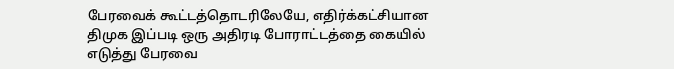பேரவைக் கூட்டத்தொடரிலேயே, எதிர்க்கட்சியான திமுக இப்படி ஒரு அதிரடி போராட்டத்தை கையில் எடுத்து பேரவை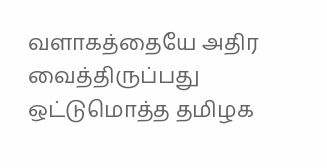வளாகத்தையே அதிர வைத்திருப்பது ஒட்டுமொத்த தமிழக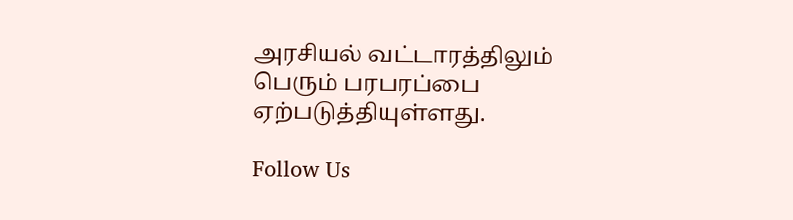அரசியல் வட்டாரத்திலும் பெரும் பரபரப்பை ஏற்படுத்தியுள்ளது.

Follow Us